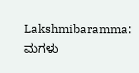Lakshmibaramma: ಮಗಳು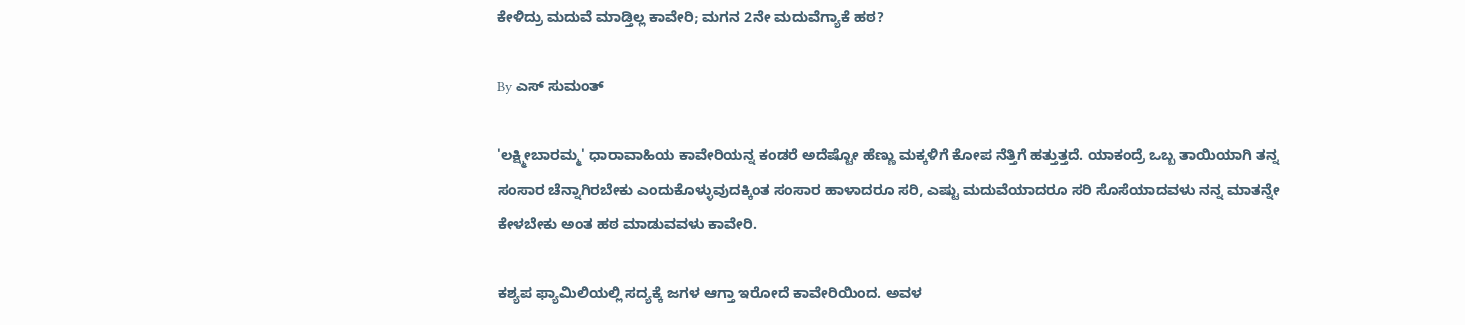ಕೇಳಿದ್ರು ಮದುವೆ ಮಾಡ್ತಿಲ್ಲ ಕಾವೇರಿ; ಮಗನ 2ನೇ ಮದುವೆಗ್ಯಾಕೆ ಹಠ?

By ಎಸ್ ಸುಮಂತ್

'ಲಕ್ಷ್ಮೀಬಾರಮ್ಮ' ಧಾರಾವಾಹಿಯ ಕಾವೇರಿಯನ್ನ ಕಂಡರೆ ಅದೆಷ್ಟೋ ಹೆಣ್ಣು ಮಕ್ಕಳಿಗೆ ಕೋಪ ನೆತ್ತಿಗೆ ಹತ್ತುತ್ತದೆ. ಯಾಕಂದ್ರೆ ಒಬ್ಬ ತಾಯಿಯಾಗಿ ತನ್ನ ಸಂಸಾರ ಚೆನ್ನಾಗಿರಬೇಕು ಎಂದುಕೊಳ್ಳುವುದಕ್ಕಿಂತ ಸಂಸಾರ ಹಾಳಾದರೂ ಸರಿ, ಎಷ್ಟು ಮದುವೆಯಾದರೂ ಸರಿ ಸೊಸೆಯಾದವಳು ನನ್ನ ಮಾತನ್ನೇ ಕೇಳಬೇಕು ಅಂತ ಹಠ ಮಾಡುವವಳು ಕಾವೇರಿ.

ಕಶ್ಯಪ ಫ್ಯಾಮಿಲಿಯಲ್ಲಿ ಸದ್ಯಕ್ಕೆ ಜಗಳ ಆಗ್ತಾ ಇರೋದೆ ಕಾವೇರಿಯಿಂದ. ಅವಳ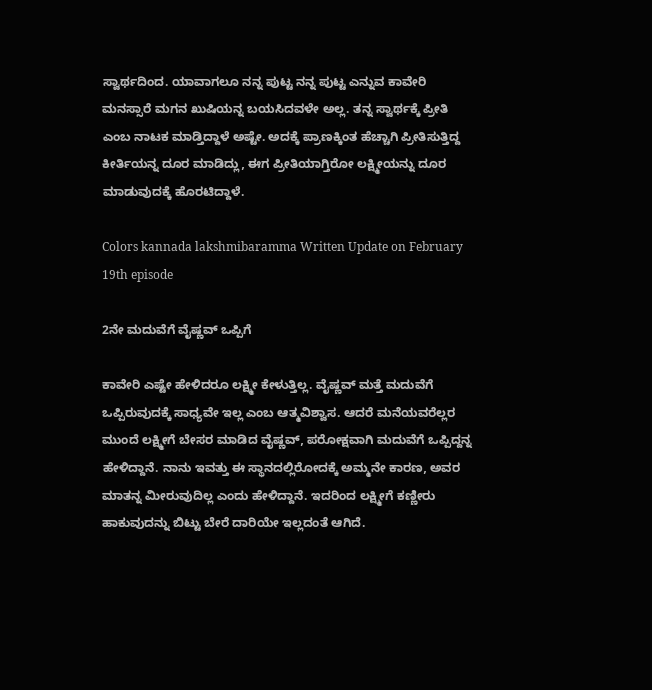ಸ್ವಾರ್ಥದಿಂದ. ಯಾವಾಗಲೂ ನನ್ನ ಪುಟ್ಟ ನನ್ನ ಪುಟ್ಟ ಎನ್ನುವ ಕಾವೇರಿ ಮನಸ್ಸಾರೆ ಮಗನ ಖುಷಿಯನ್ನ ಬಯಸಿದವಳೇ ಅಲ್ಲ. ತನ್ನ ಸ್ವಾರ್ಥಕ್ಕೆ ಪ್ರೀತಿ ಎಂಬ ನಾಟಕ ಮಾಡ್ತಿದ್ದಾಳೆ ಅಷ್ಟೇ. ಅದಕ್ಕೆ ಪ್ರಾಣಕ್ಕಿಂತ ಹೆಚ್ಚಾಗಿ ಪ್ರೀತಿಸುತ್ತಿದ್ದ ಕೀರ್ತಿಯನ್ನ ದೂರ ಮಾಡಿದ್ಲು, ಈಗ ಪ್ರೀತಿಯಾಗ್ತಿರೋ ಲಕ್ಷ್ಮೀಯನ್ನು ದೂರ ಮಾಡುವುದಕ್ಕೆ ಹೊರಟಿದ್ದಾಳೆ.

Colors kannada lakshmibaramma Written Update on February 19th episode

2ನೇ ಮದುವೆಗೆ ವೈಷ್ಣವ್ ಒಪ್ಪಿಗೆ

ಕಾವೇರಿ ಎಷ್ಟೇ ಹೇಳಿದರೂ ಲಕ್ಷ್ಮೀ ಕೇಳುತ್ತಿಲ್ಲ. ವೈಷ್ಣವ್ ಮತ್ತೆ ಮದುವೆಗೆ ಒಪ್ಪಿರುವುದಕ್ಕೆ ಸಾಧ್ಯವೇ ಇಲ್ಲ ಎಂಬ ಆತ್ಮವಿಶ್ವಾಸ. ಆದರೆ ಮನೆಯವರೆಲ್ಲರ ಮುಂದೆ ಲಕ್ಷ್ಮೀಗೆ ಬೇಸರ ಮಾಡಿದ ವೈಷ್ಣವ್, ಪರೋಕ್ಷವಾಗಿ ಮದುವೆಗೆ ಒಪ್ಪಿದ್ದನ್ನ ಹೇಳಿದ್ದಾನೆ. ನಾನು ಇವತ್ತು ಈ ಸ್ಥಾನದಲ್ಲಿರೋದಕ್ಕೆ ಅಮ್ಮನೇ ಕಾರಣ, ಅವರ ಮಾತನ್ನ ಮೀರುವುದಿಲ್ಲ ಎಂದು ಹೇಳಿದ್ದಾನೆ. ಇದರಿಂದ ಲಕ್ಷ್ಮೀಗೆ ಕಣ್ಣೀರು ಹಾಕುವುದನ್ನು ಬಿಟ್ಟು ಬೇರೆ ದಾರಿಯೇ ಇಲ್ಲದಂತೆ ಆಗಿದೆ.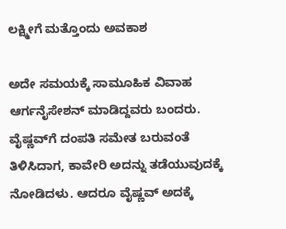ಲಕ್ಷ್ಮೀಗೆ ಮತ್ತೊಂದು ಅವಕಾಶ

ಅದೇ ಸಮಯಕ್ಕೆ ಸಾಮೂಹಿಕ ವಿವಾಹ ಆರ್ಗನೈಸೇಶನ್ ಮಾಡಿದ್ದವರು ಬಂದರು. ವೈಷ್ಣವ್‌ಗೆ ದಂಪತಿ ಸಮೇತ ಬರುವಂತೆ ತಿಳಿಸಿದಾಗ, ಕಾವೇರಿ ಅದನ್ನು ತಡೆಯುವುದಕ್ಕೆ ನೋಡಿದಳು. ಆದರೂ ವೈಷ್ಣವ್ ಅದಕ್ಕೆ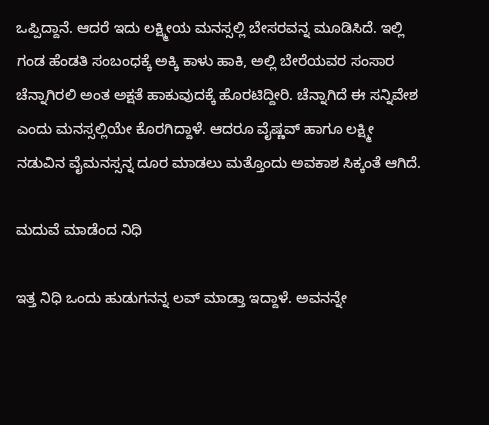ಒಪ್ಪಿದ್ದಾನೆ. ಆದರೆ ಇದು ಲಕ್ಷ್ಮೀಯ ಮನಸ್ಸಲ್ಲಿ ಬೇಸರವನ್ನ ಮೂಡಿಸಿದೆ. ಇಲ್ಲಿ ಗಂಡ ಹೆಂಡತಿ ಸಂಬಂಧಕ್ಕೆ ಅಕ್ಕಿ ಕಾಳು ಹಾಕಿ, ಅಲ್ಲಿ ಬೇರೆಯವರ ಸಂಸಾರ ಚೆನ್ನಾಗಿರಲಿ ಅಂತ ಅಕ್ಷತೆ ಹಾಕುವುದಕ್ಕೆ ಹೊರಟಿದ್ದೀರಿ. ಚೆನ್ನಾಗಿದೆ ಈ ಸನ್ನಿವೇಶ ಎಂದು ಮನಸ್ಸಲ್ಲಿಯೇ ಕೊರಗಿದ್ದಾಳೆ. ಆದರೂ ವೈಷ್ಣವ್ ಹಾಗೂ ಲಕ್ಷ್ಮೀ ನಡುವಿನ ವೈಮನಸ್ಸನ್ನ ದೂರ ಮಾಡಲು ಮತ್ತೊಂದು ಅವಕಾಶ ಸಿಕ್ಕಂತೆ ಆಗಿದೆ.

ಮದುವೆ ಮಾಡೆಂದ ನಿಧಿ

ಇತ್ತ ನಿಧಿ ಒಂದು ಹುಡುಗನನ್ನ ಲವ್ ಮಾಡ್ತಾ ಇದ್ದಾಳೆ. ಅವನನ್ನೇ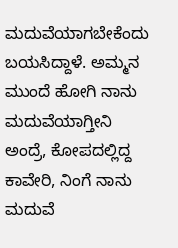ಮದುವೆಯಾಗಬೇಕೆಂದು ಬಯಸಿದ್ದಾಳೆ. ಅಮ್ಮನ ಮುಂದೆ ಹೋಗಿ ನಾನು ಮದುವೆಯಾಗ್ತೀನಿ ಅಂದ್ರೆ, ಕೋಪದಲ್ಲಿದ್ದ ಕಾವೇರಿ, ನಿಂಗೆ ನಾನು ಮದುವೆ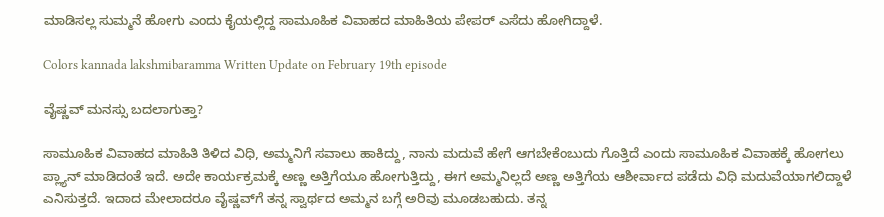ಮಾಡಿಸಲ್ಲ ಸುಮ್ಮನೆ ಹೋಗು ಎಂದು ಕೈಯಲ್ಲಿದ್ದ ಸಾಮೂಹಿಕ ವಿವಾಹದ ಮಾಹಿತಿಯ ಪೇಪರ್ ಎಸೆದು ಹೋಗಿದ್ದಾಳೆ.

Colors kannada lakshmibaramma Written Update on February 19th episode

ವೈಷ್ಣವ್ ಮನಸ್ಸು ಬದಲಾಗುತ್ತಾ?

ಸಾಮೂಹಿಕ ವಿವಾಹದ ಮಾಹಿತಿ ತಿಳಿದ ವಿಧಿ, ಅಮ್ಮನಿಗೆ ಸವಾಲು ಹಾಕಿದ್ದು, ನಾನು ಮದುವೆ ಹೇಗೆ ಆಗಬೇಕೆಂಬುದು ಗೊತ್ತಿದೆ ಎಂದು ಸಾಮೂಹಿಕ ವಿವಾಹಕ್ಕೆ ಹೋಗಲು ಪ್ಲ್ಯಾನ್ ಮಾಡಿದಂತೆ ಇದೆ. ಅದೇ ಕಾರ್ಯಕ್ರಮಕ್ಕೆ ಅಣ್ಣ ಅತ್ತಿಗೆಯೂ ಹೋಗುತ್ತಿದ್ದು, ಈಗ ಅಮ್ಮನಿಲ್ಲದೆ ಅಣ್ಣ ಅತ್ತಿಗೆಯ ಆಶೀರ್ವಾದ ಪಡೆದು ವಿಧಿ ಮದುವೆಯಾಗಲಿದ್ದಾಳೆ ಎನಿಸುತ್ತದೆ. ಇದಾದ ಮೇಲಾದರೂ ವೈಷ್ಣವ್‌ಗೆ ತನ್ನ ಸ್ವಾರ್ಥದ ಅಮ್ಮನ ಬಗ್ಗೆ ಅರಿವು ಮೂಡಬಹುದು. ತನ್ನ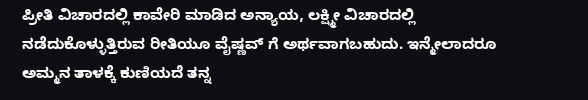ಪ್ರೀತಿ ವಿಚಾರದಲ್ಲಿ ಕಾವೇರಿ ಮಾಡಿದ ಅನ್ಯಾಯ, ಲಕ್ಷ್ಮೀ ವಿಚಾರದಲ್ಲಿ ನಡೆದುಕೊಳ್ಳುತ್ತಿರುವ ರೀತಿಯೂ ವೈಷ್ಣವ್ ಗೆ ಅರ್ಥವಾಗಬಹುದು. ಇನ್ಮೇಲಾದರೂ ಅಮ್ಮನ ತಾಳಕ್ಕೆ ಕುಣಿಯದೆ ತನ್ನ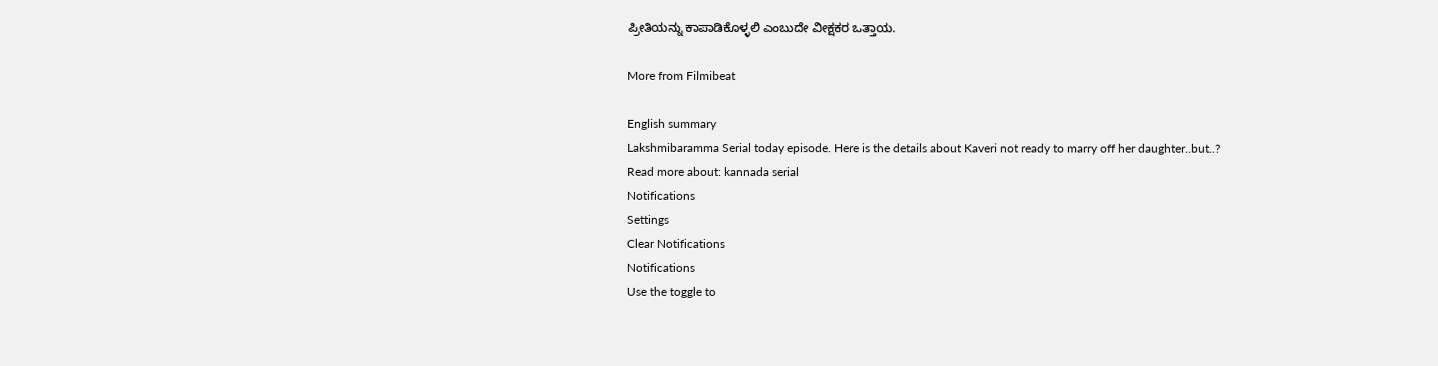ಪ್ರೀತಿಯನ್ನು ಕಾಪಾಡಿಕೊಳ್ಳಲಿ ಎಂಬುದೇ ವೀಕ್ಷಕರ ಒತ್ತಾಯ.

More from Filmibeat

English summary
Lakshmibaramma Serial today episode. Here is the details about Kaveri not ready to marry off her daughter..but..?
Read more about: kannada serial
Notifications
Settings
Clear Notifications
Notifications
Use the toggle to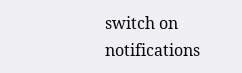switch on notifications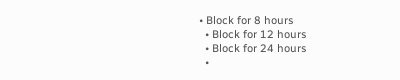• Block for 8 hours
  • Block for 12 hours
  • Block for 24 hours
  •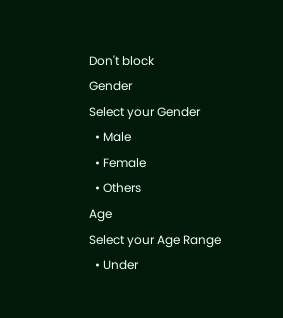Don't block
Gender
Select your Gender
  • Male
  • Female
  • Others
Age
Select your Age Range
  • Under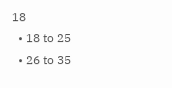18
  • 18 to 25
  • 26 to 35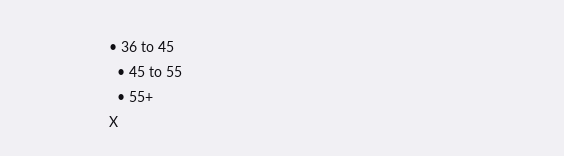• 36 to 45
  • 45 to 55
  • 55+
X